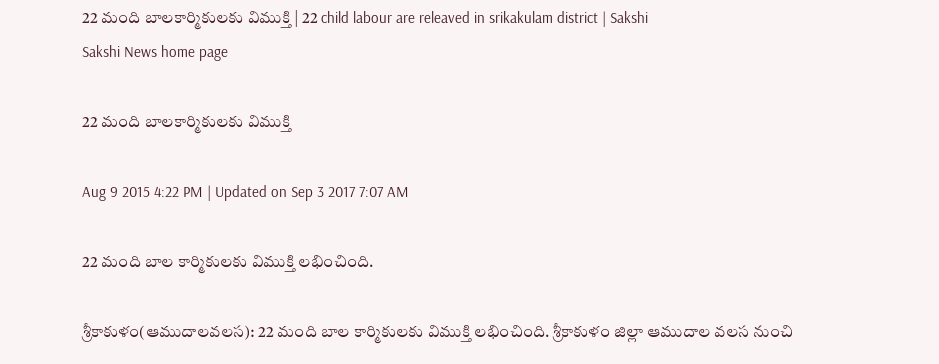22 మంది బాలకార్మికులకు విముక్తి | 22 child labour are releaved in srikakulam district | Sakshi
Sakshi News home page

22 మంది బాలకార్మికులకు విముక్తి

Aug 9 2015 4:22 PM | Updated on Sep 3 2017 7:07 AM

22 మంది బాల కార్మికులకు విముక్తి లభించింది.

శ్రీకాకుళం(ఆముదాలవలస): 22 మంది బాల కార్మికులకు విముక్తి లభించింది. శ్రీకాకుళం జిల్లా ఆముదాల వలస నుంచి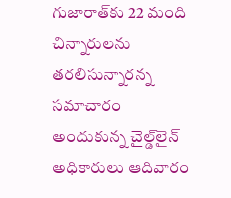గుజారాత్‌కు 22 మంది చిన్నారులను తరలిసున్నారన్న సమాచారం అందుకున్న చైల్డ్‌లైన్ అధికారులు ఆదివారం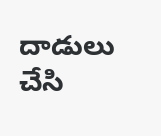దాడులు చేసి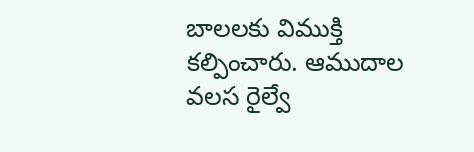బాలలకు విముక్తి కల్పించారు. ఆముదాల వలస రైల్వే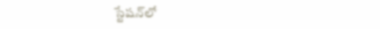స్టేషన్‌లో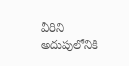వీరిని అదుపులోనికి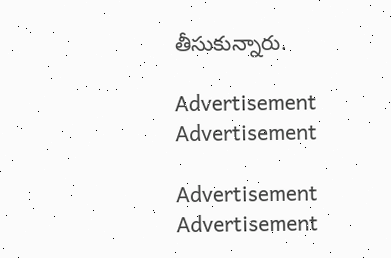తీసుకున్నారు.

Advertisement
Advertisement

Advertisement
Advertisement